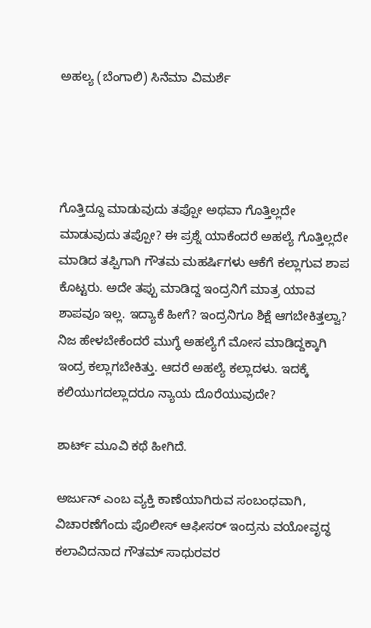ಅಹಲ್ಯ (ಬೆಂಗಾಲಿ) ಸಿನೆಮಾ ವಿಮರ್ಶೆ




ಗೊತ್ತಿದ್ದೂ ಮಾಡುವುದು ತಪ್ಪೋ ಅಥವಾ ಗೊತ್ತಿಲ್ಲದೇ ಮಾಡುವುದು ತಪ್ಪೋ? ಈ ಪ್ರಶ್ನೆ ಯಾಕೆಂದರೆ ಅಹಲ್ಯೆ ಗೊತ್ತಿಲ್ಲದೇ ಮಾಡಿದ ತಪ್ಪಿಗಾಗಿ ಗೌತಮ ಮಹರ್ಷಿಗಳು ಆಕೆಗೆ ಕಲ್ಲಾಗುವ ಶಾಪ ಕೊಟ್ಟರು. ಅದೇ ತಪ್ಪು ಮಾಡಿದ್ದ ಇಂದ್ರನಿಗೆ ಮಾತ್ರ ಯಾವ ಶಾಪವೂ ಇಲ್ಲ. ಇದ್ಯಾಕೆ ಹೀಗೆ? ಇಂದ್ರನಿಗೂ ಶಿಕ್ಷೆ ಆಗಬೇಕಿತ್ತಲ್ವಾ? ನಿಜ ಹೇಳಬೇಕೆಂದರೆ ಮುಗ್ಧೆ ಅಹಲ್ಯೆಗೆ ಮೋಸ ಮಾಡಿದ್ದಕ್ಕಾಗಿ ಇಂದ್ರ ಕಲ್ಲಾಗಬೇಕಿತ್ತು. ಆದರೆ ಅಹಲ್ಯೆ ಕಲ್ಲಾದಳು. ಇದಕ್ಕೆ ಕಲಿಯುಗದಲ್ಲಾದರೂ ನ್ಯಾಯ ದೊರೆಯುವುದೇ?

ಶಾರ್ಟ್ ಮೂವಿ ಕಥೆ ಹೀಗಿದೆ.

ಅರ್ಜುನ್ ಎಂಬ ವ್ಯಕ್ತಿ‌ ಕಾಣೆಯಾಗಿರುವ ಸಂಬಂಧವಾಗಿ, ವಿಚಾರಣೆಗೆಂದು ಪೊಲೀಸ್ ಆಫೀಸರ್ ಇಂದ್ರನು ವಯೋವೃದ್ಧ ಕಲಾವಿದನಾದ ಗೌತಮ್ ಸಾಧುರವರ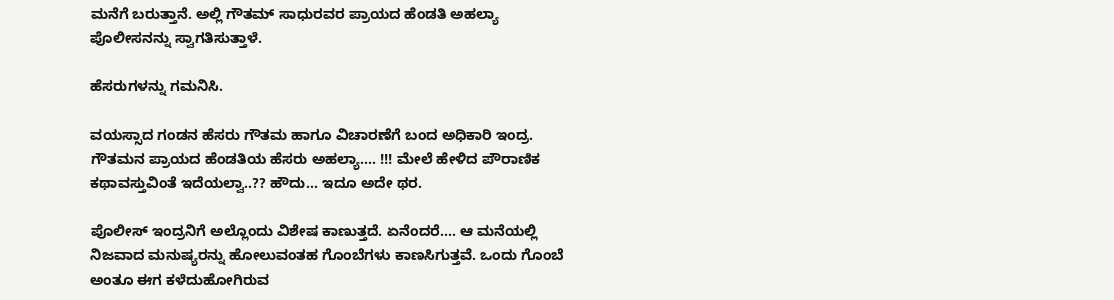ಮನೆಗೆ ಬರುತ್ತಾನೆ. ಅಲ್ಲಿ ಗೌತಮ್ ಸಾಧುರವರ ಪ್ರಾಯದ ಹೆಂಡತಿ ಅಹಲ್ಯಾ ಪೊಲೀಸನನ್ನು ಸ್ವಾಗತಿಸುತ್ತಾಳೆ.

ಹೆಸರುಗಳನ್ನು ಗಮನಿಸಿ.

ವಯಸ್ಸಾದ ಗಂಡನ ಹೆಸರು ಗೌತಮ ಹಾಗೂ ವಿಚಾರಣೆಗೆ ಬಂದ ಅಧಿಕಾರಿ ಇಂದ್ರ. ಗೌತಮನ ಪ್ರಾಯದ ಹೆಂಡತಿಯ ಹೆಸರು ಅಹಲ್ಯಾ.... !!! ಮೇಲೆ ಹೇಳಿದ ಪೌರಾಣಿಕ ಕಥಾವಸ್ತುವಿಂತೆ ಇದೆಯಲ್ವಾ..?? ಹೌದು... ಇದೂ ಅದೇ ಥರ.

ಪೊಲೀಸ್ ಇಂದ್ರನಿಗೆ ಅಲ್ಲೊಂದು ವಿಶೇಷ ಕಾಣುತ್ತದೆ. ಏನೆಂದರೆ.... ಆ ಮನೆಯಲ್ಲಿ ನಿಜವಾದ ಮನುಷ್ಯರನ್ನು ಹೋಲುವಂತಹ ಗೊಂಬೆಗಳು ಕಾಣಸಿಗುತ್ತವೆ. ಒಂದು ಗೊಂಬೆ ಅಂತೂ ಈಗ ಕಳೆದುಹೋಗಿರುವ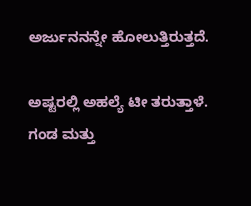ಅರ್ಜುನನನ್ನೇ ಹೋಲುತ್ತಿರುತ್ತದೆ.

ಅಷ್ಟರಲ್ಲಿ ಅಹಲ್ಯೆ ಟೀ ತರುತ್ತಾಳೆ. ಗಂಡ ಮತ್ತು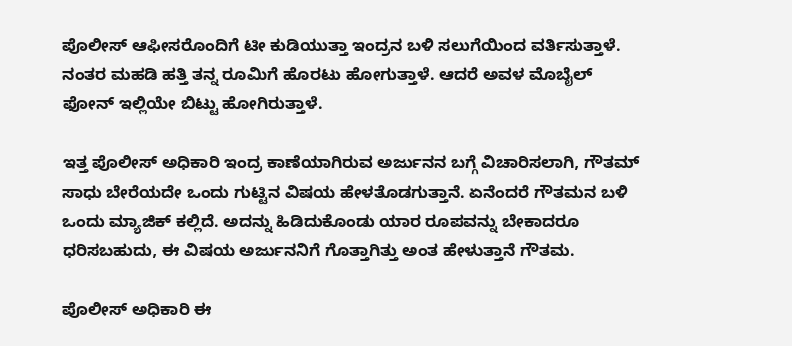ಪೊಲೀಸ್ ಆಫೀಸರೊಂದಿಗೆ ಟೀ ಕುಡಿಯುತ್ತಾ ಇಂದ್ರ‌ನ ಬಳಿ ಸಲುಗೆಯಿಂದ ವರ್ತಿಸುತ್ತಾಳೆ. ನಂತರ ಮಹಡಿ ಹತ್ತಿ ತನ್ನ ರೂಮಿಗೆ ಹೊರಟು ಹೋಗುತ್ತಾಳೆ. ಆದರೆ ಅವಳ ಮೊಬೈಲ್ ಫೋನ್ ಇಲ್ಲಿಯೇ ಬಿಟ್ಟು ಹೋಗಿರುತ್ತಾಳೆ‌.

ಇತ್ತ ಪೊಲೀಸ್ ಅಧಿಕಾರಿ ಇಂದ್ರ ಕಾಣೆಯಾಗಿರುವ ಅರ್ಜುನನ ಬಗ್ಗೆ ವಿಚಾರಿಸಲಾಗಿ, ಗೌತಮ್ ಸಾಧು ಬೇರೆಯದೇ ಒಂದು ಗುಟ್ಟಿನ ವಿಷಯ ಹೇಳತೊಡಗುತ್ತಾನೆ. ಏನೆಂದರೆ ಗೌತಮನ‌ ಬಳಿ ಒಂದು ಮ್ಯಾಜಿಕ್ ಕಲ್ಲಿದೆ. ಅದನ್ನು ಹಿಡಿದುಕೊಂಡು ಯಾರ ರೂಪವನ್ನು ಬೇಕಾದರೂ ಧರಿಸಬಹುದು, ಈ ವಿಷಯ ಅರ್ಜುನನಿಗೆ ಗೊತ್ತಾಗಿತ್ತು ಅಂತ ಹೇಳುತ್ತಾನೆ ಗೌತಮ.

ಪೊಲೀಸ್ ಅಧಿಕಾರಿ ಈ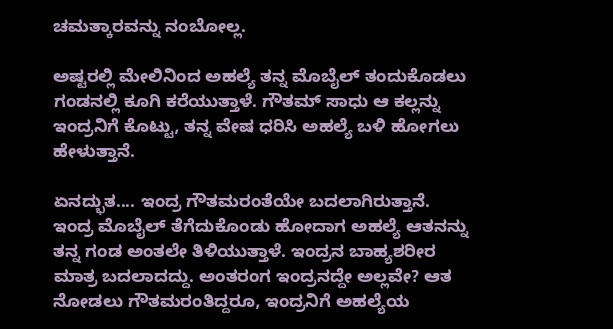ಚಮತ್ಕಾರವನ್ನು ನಂಬೋಲ್ಲ.

ಅಷ್ಟರಲ್ಲಿ ಮೇಲಿನಿಂದ ಅಹಲ್ಯೆ ತನ್ನ ಮೊಬೈಲ್ ತಂದುಕೊಡಲು ಗಂಡನಲ್ಲಿ ಕೂಗಿ ಕರೆಯುತ್ತಾಳೆ. ಗೌತಮ್ ಸಾಧು ಆ ಕಲ್ಲನ್ನು ಇಂದ್ರನಿಗೆ ಕೊಟ್ಟು, ತನ್ನ ವೇಷ ಧರಿಸಿ ಅಹಲ್ಯೆ ಬಳಿ ಹೋಗಲು ಹೇಳುತ್ತಾನೆ.

ಏನದ್ಭುತ.... ಇಂದ್ರ ಗೌತಮರಂತೆಯೇ ಬದಲಾಗಿರುತ್ತಾನೆ. ಇಂದ್ರ ಮೊಬೈಲ್ ತೆಗೆದುಕೊಂಡು ಹೋದಾಗ ಅಹಲ್ಯೆ ಆತನನ್ನು ತನ್ನ ಗಂಡ ಅಂತಲೇ ತಿಳಿಯುತ್ತಾಳೆ. ಇಂದ್ರನ ಬಾಹ್ಯಶರೀರ ಮಾತ್ರ ಬದಲಾದದ್ದು. ಅಂತರಂಗ ಇಂದ್ರನದ್ದೇ ಅಲ್ಲವೇ? ಆತ ನೋಡಲು ಗೌತಮರಂತಿದ್ದರೂ, ಇಂದ್ರನಿಗೆ ಅಹಲ್ಯೆಯ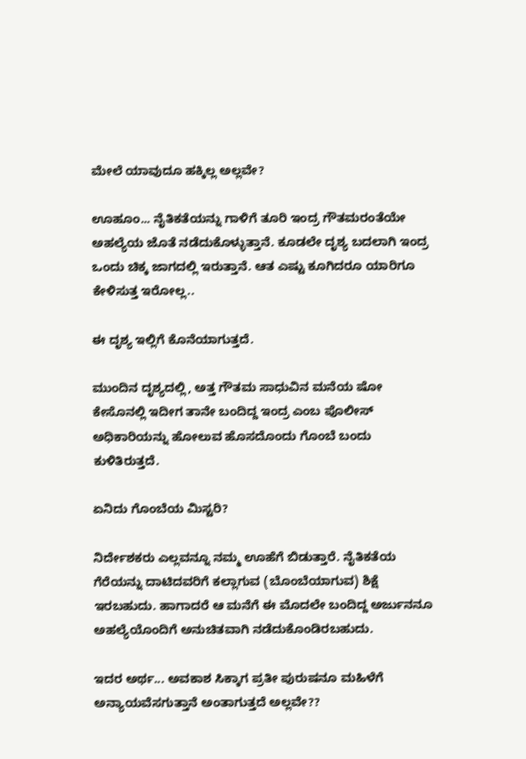ಮೇಲೆ ಯಾವುದೂ ಹಕ್ಕಿಲ್ಲ ಅಲ್ಲವೇ?

ಊಹೂಂ... ನೈತಿಕತೆಯನ್ನು ಗಾಳಿಗೆ ತೂರಿ ಇಂದ್ರ ಗೌತಮರಂತೆಯೇ ಅಹಲ್ಯೆಯ ಜೊತೆ ನಡೆದುಕೊಳ್ಳುತ್ತಾನೆ. ಕೂಡಲೇ ದೃಶ್ಯ ಬದಲಾಗಿ ಇಂದ್ರ ಒಂದು ಚಿಕ್ಕ ಜಾಗದಲ್ಲಿ ಇರುತ್ತಾನೆ. ಆತ ಎಷ್ಟು ಕೂಗಿದರೂ ಯಾರಿಗೂ ಕೇಳಿಸುತ್ತ ಇರೋಲ್ಲ..

ಈ ದೃಶ್ಯ ಇಲ್ಲಿಗೆ ಕೊನೆಯಾಗುತ್ತದೆ.

ಮುಂದಿನ ದೃಶ್ಯದಲ್ಲಿ, ಅತ್ತ ಗೌತಮ ಸಾಧುವಿನ ಮನೆಯ ಷೋ ಕೇಸೊನಲ್ಲಿ ಇದೀಗ ತಾನೇ ಬಂದಿದ್ದ ಇಂದ್ರ ಎಂಬ ಪೊಲೀಸ್ ಅಧಿಕಾರಿಯನ್ನು ಹೋಲುವ ಹೊಸದೊಂದು ಗೊಂಬೆ ಬಂದು ಕುಳಿತಿರುತ್ತದೆ.

ಏನಿದು ಗೊಂಬೆಯ ಮಿಸ್ಟರಿ?

ನಿರ್ದೇಶಕರು ಎಲ್ಲವನ್ನೂ ನಮ್ಮ ಊಹೆಗೆ ಬಿಡುತ್ತಾರೆ. ನೈತಿಕತೆಯ ಗೆರೆಯನ್ನು ದಾಟಿದವರಿಗೆ ಕಲ್ಲಾಗುವ (ಬೊಂಬೆಯಾಗುವ) ಶಿಕ್ಷೆ ಇರಬಹುದು. ಹಾಗಾದರೆ ಆ ಮನೆಗೆ ಈ ಮೊದಲೇ ಬಂದಿದ್ದ ಅರ್ಜುನನೂ ಅಹಲ್ಯೆಯೊಂದಿಗೆ ಅನುಚಿತವಾಗಿ ನಡೆದುಕೊಂಡಿರಬಹುದು.

ಇದರ ಅರ್ಥ... ಅವಕಾಶ ಸಿಕ್ಕಾಗ ಪ್ರತೀ ಪುರುಷನೂ ಮಹಿಳೆಗೆ ಅನ್ಯಾಯವೆಸಗುತ್ತಾನೆ ಅಂತಾಗುತ್ತದೆ ಅಲ್ಲವೇ??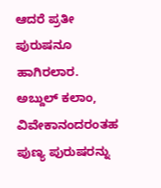ಆದರೆ ಪ್ರತೀ ಪುರುಷನೂ ಹಾಗಿರಲಾರ. ಅಬ್ದುಲ್ ಕಲಾಂ, ವಿವೇಕಾನಂದರಂತಹ ಪುಣ್ಯ ಪುರುಷರನ್ನು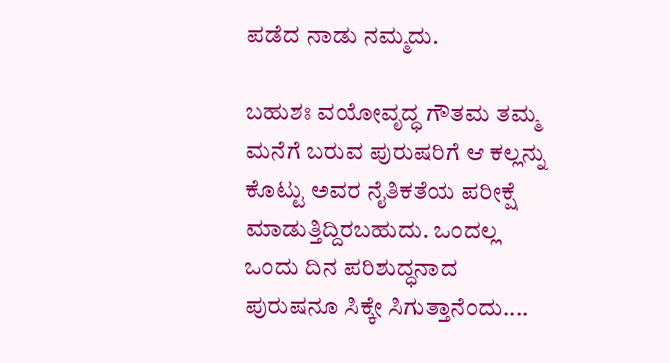ಪಡೆದ ನಾಡು ನಮ್ಮದು.

ಬಹುಶಃ ವಯೋವೃದ್ಧ ಗೌತಮ ತಮ್ಮ ಮನೆಗೆ ಬರುವ ಪುರುಷರಿಗೆ ಆ ಕಲ್ಲನ್ನು ಕೊಟ್ಟು ಅವರ ನೈತಿಕತೆಯ ಪರೀಕ್ಷೆ ಮಾಡುತ್ತಿದ್ದಿರಬಹುದು. ಒಂದಲ್ಲ ಒಂದು ದಿನ ಪರಿಶುದ್ಧನಾದ ಪುರುಷನೂ ಸಿಕ್ಕೇ ಸಿಗುತ್ತಾನೆಂದು....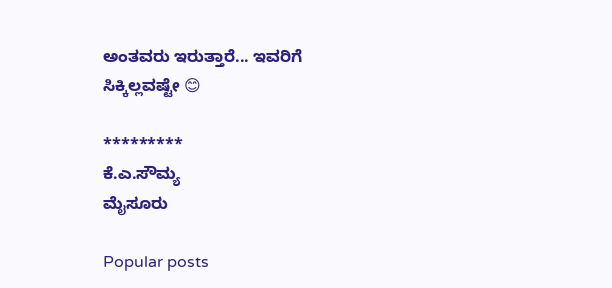ಅಂತವರು ಇರುತ್ತಾರೆ... ಇವರಿಗೆ ಸಿಕ್ಕಿಲ್ಲವಷ್ಟೇ 😊

*********
ಕೆ.ಎ.ಸೌಮ್ಯ
ಮೈಸೂರು

Popular posts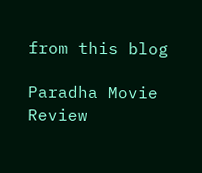from this blog

Paradha Movie Review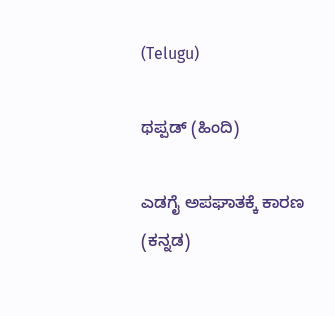(Telugu)

ಥಪ್ಪಡ್ (ಹಿಂದಿ)

ಎಡಗೈ ಅಪಘಾತಕ್ಕೆ ಕಾರಣ (ಕನ್ನಡ)